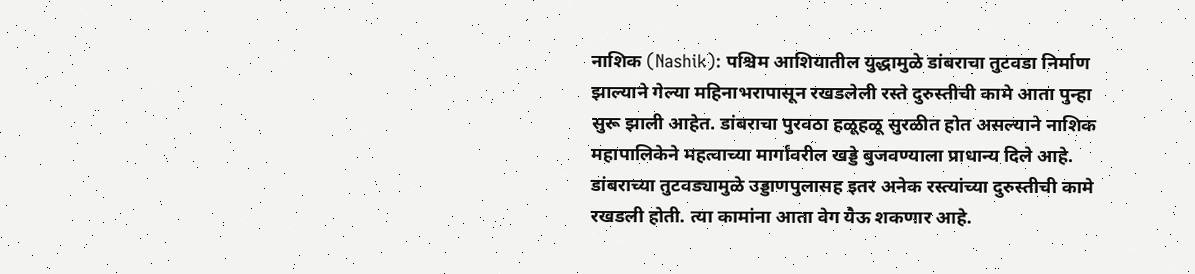नाशिक (Nashik): पश्चिम आशियातील युद्धामुळे डांबराचा तुटवडा निर्माण झाल्याने गेल्या महिनाभरापासून रखडलेली रस्ते दुरुस्तीची कामे आता पुन्हा सुरू झाली आहेत. डांबराचा पुरवठा हळूहळू सुरळीत होत असल्याने नाशिक महापालिकेने महत्वाच्या मार्गांवरील खड्डे बुजवण्याला प्राधान्य दिले आहे. डांबराच्या तुटवड्यामुळे उड्डाणपुलासह इतर अनेक रस्त्यांच्या दुरुस्तीची कामे रखडली होती. त्या कामांना आता वेग यैऊ शकणार आहे.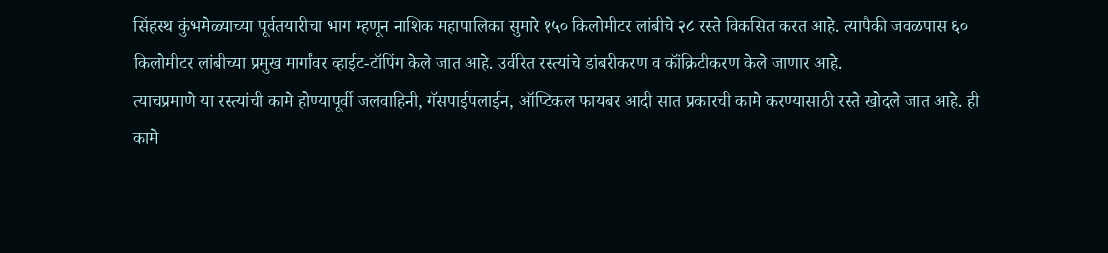सिंहस्थ कुंभमेळ्याच्या पूर्वतयारीचा भाग म्हणून नाशिक महापालिका सुमारे १५० किलोमीटर लांबीचे २८ रस्ते विकसित करत आहे. त्यापैकी जवळपास ६० किलोमीटर लांबीच्या प्रमुख मार्गांवर व्हाईट-टॉपिंग केले जात आहे. उर्वरित रस्त्यांचे डांबरीकरण व कॉंक्रिटीकरण केले जाणार आहे.
त्याचप्रमाणे या रस्त्यांची कामे होण्यापूर्वी जलवाहिनी, गॅसपाईपलाईन, ऑप्टिकल फायबर आदी सात प्रकारची कामे करण्यासाठी रस्ते खोदले जात आहे. ही कामे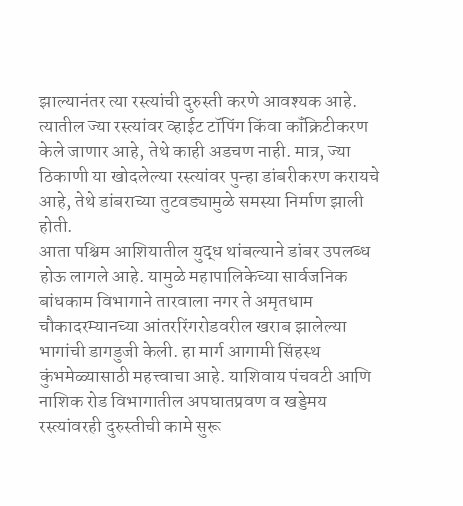झाल्यानंतर त्या रस्त्यांची दुरुस्ती करणे आवश्यक आहे. त्यातील ज्या रस्त्यांवर व्हाईट टॉपिंग किंवा कॉंक्रिटीकरण केले जाणार आहे, तेथे काही अडचण नाही. मात्र, ज्या ठिकाणी या खोदलेल्या रस्त्यांवर पुन्हा डांबरीकरण करायचे आहे, तेथे डांबराच्या तुटवड्यामुळे समस्या निर्माण झाली होती.
आता पश्चिम आशियातील युद्ध थांबल्याने डांबर उपलब्ध होऊ लागले आहे. यामुळे महापालिकेच्या सार्वजनिक बांधकाम विभागाने तारवाला नगर ते अमृतधाम चौकादरम्यानच्या आंतररिंगरोडवरील खराब झालेल्या भागांची डागडुजी केली. हा मार्ग आगामी सिंहस्थ कुंभमेळ्यासाठी महत्त्वाचा आहे. याशिवाय पंचवटी आणि नाशिक रोड विभागातील अपघातप्रवण व खड्डेमय रस्त्यांवरही दुरुस्तीची कामे सुरू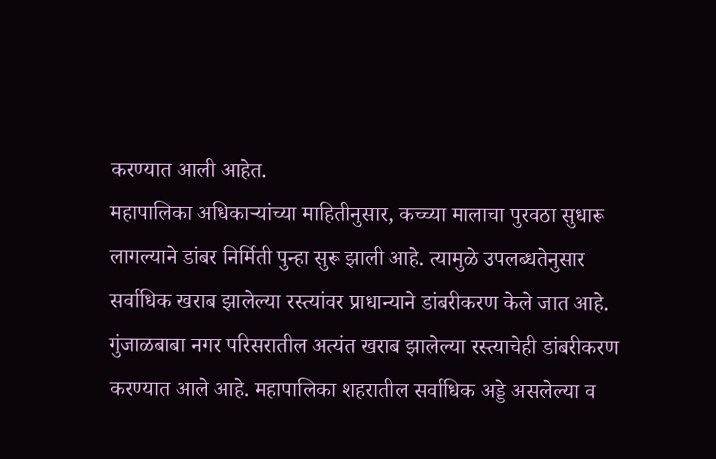करण्यात आली आहेत.
महापालिका अधिकाऱ्यांच्या माहितीनुसार, कच्च्या मालाचा पुरवठा सुधारू लागल्याने डांबर निर्मिती पुन्हा सुरू झाली आहे. त्यामुळे उपलब्धतेनुसार सर्वाधिक खराब झालेल्या रस्त्यांवर प्राधान्याने डांबरीकरण केले जात आहे. गुंजाळबाबा नगर परिसरातील अत्यंत खराब झालेल्या रस्त्याचेही डांबरीकरण करण्यात आले आहे. महापालिका शहरातील सर्वाधिक अड्डे असलेल्या व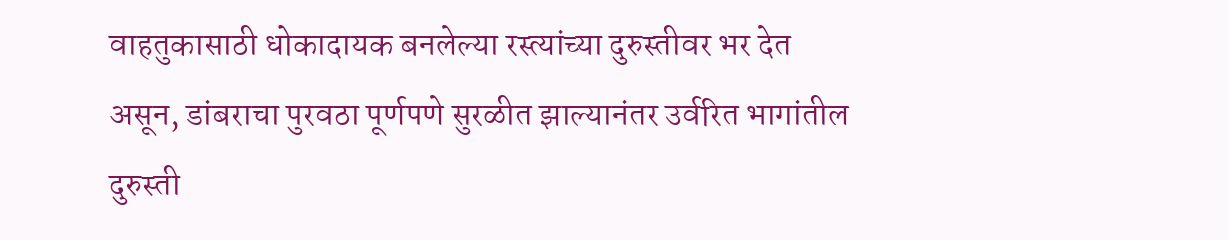वाहतुकासाठी धोकादायक बनलेल्या रस्त्यांच्या दुरुस्तीवर भर देत असून, डांबराचा पुरवठा पूर्णपणे सुरळीत झाल्यानंतर उर्वरित भागांतील दुरुस्ती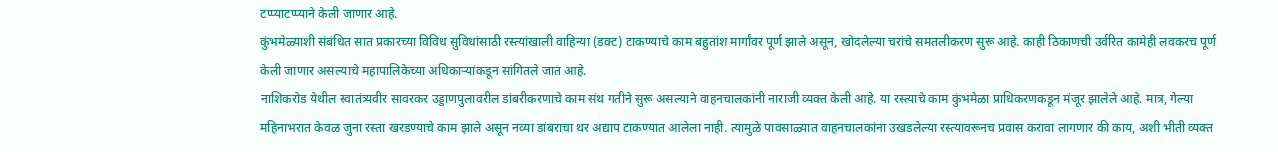टप्प्याटप्प्याने केली जाणार आहे.
कुंभमेळ्याशी संबंधित सात प्रकारच्या विविध सुविधांसाठी रस्त्यांखाली वाहिन्या (डक्ट) टाकण्याचे काम बहुतांश मार्गांवर पूर्ण झाले असून, खोदलेल्या चरांचे समतलीकरण सुरू आहे. काही ठिकाणची उर्वरित कामेही लवकरच पूर्ण केली जाणार असल्याचे महापालिकेच्या अधिकाऱ्यांकडून सांगितले जात आहे.
नाशिकरोड येथील स्वातंत्र्यवीर सावरकर उड्डाणपुलावरील डांबरीकरणाचे काम संथ गतीने सुरू असल्याने वाहनचालकांनी नाराजी व्यक्त केली आहे. या रस्त्याचे काम कुंभमेळा प्राधिकरणकडून मंजूर झालेले आहे. मात्र, गेल्या महिनाभरात केवळ जुना रस्ता खरडण्याचे काम झाले असून नव्या डांबराचा थर अद्याप टाकण्यात आलेला नाही. त्यामुळे पावसाळ्यात वाहनचालकांना उखडलेल्या रस्त्यावरूनच प्रवास करावा लागणार की काय, अशी भीती व्यक्त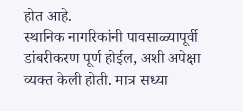होत आहे.
स्थानिक नागरिकांनी पावसाळ्यापूर्वी डांबरीकरण पूर्ण होईल, अशी अपेक्षा व्यक्त केली होती. मात्र सध्या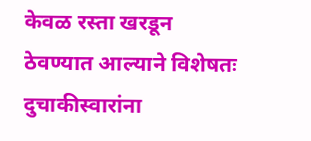केवळ रस्ता खरडून ठेवण्यात आल्याने विशेषतः दुचाकीस्वारांना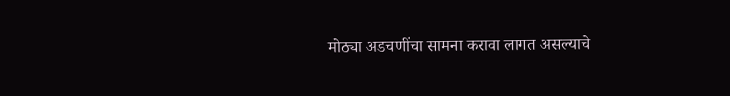मोठ्या अडचणींचा सामना करावा लागत असल्याचे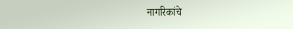नागरिकांचे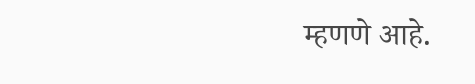म्हणणे आहे.